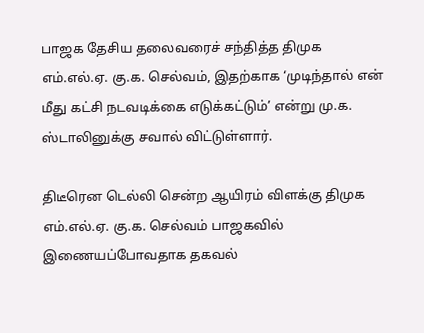பாஜக தேசிய தலைவரைச் சந்தித்த திமுக எம்.எல்.ஏ. கு.க. செல்வம், இதற்காக ‘முடிந்தால் என் மீது கட்சி நடவடிக்கை எடுக்கட்டும்’ என்று மு.க. ஸ்டாலினுக்கு சவால் விட்டுள்ளார்.

திடீரென டெல்லி சென்ற ஆயிரம் விளக்கு திமுக எம்.எல்.ஏ. கு.க. செல்வம் பாஜகவில் இணையப்போவதாக தகவல்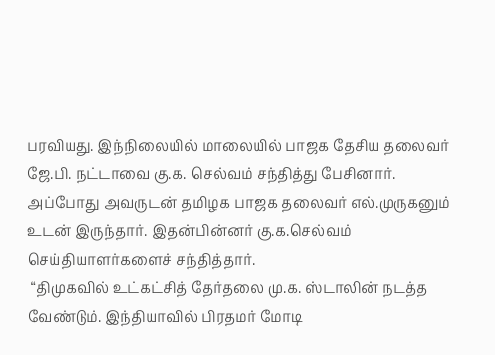பரவியது. இந்நிலையில் மாலையில் பாஜக தேசிய தலைவர் ஜே.பி. நட்டாவை கு.க. செல்வம் சந்தித்து பேசினார். அப்போது அவருடன் தமிழக பாஜக தலைவர் எல்.முருகனும் உடன் இருந்தார். இதன்பின்னர் கு.க.செல்வம் செய்தியாளர்களைச் சந்தித்தார்.
 “திமுகவில் உட்கட்சித் தேர்தலை மு.க. ஸ்டாலின் நடத்த வேண்டும். இந்தியாவில் பிரதமர் மோடி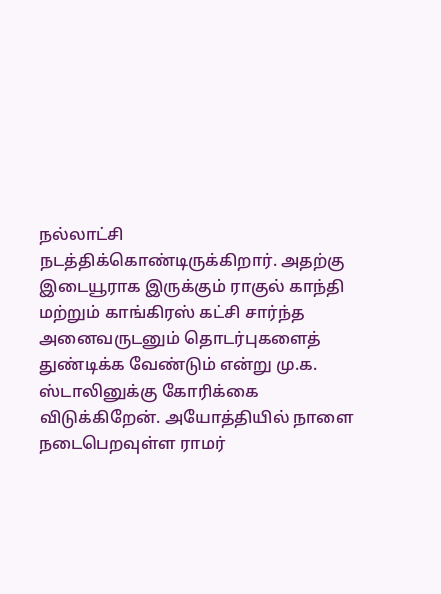நல்லாட்சி நடத்திக்கொண்டிருக்கிறார். அதற்கு இடையூராக இருக்கும் ராகுல் காந்தி மற்றும் காங்கிரஸ் கட்சி சார்ந்த அனைவருடனும் தொடர்புகளைத் துண்டிக்க வேண்டும் என்று மு.க. ஸ்டாலினுக்கு கோரிக்கை விடுக்கிறேன். அயோத்தியில் நாளை நடைபெறவுள்ள ராமர்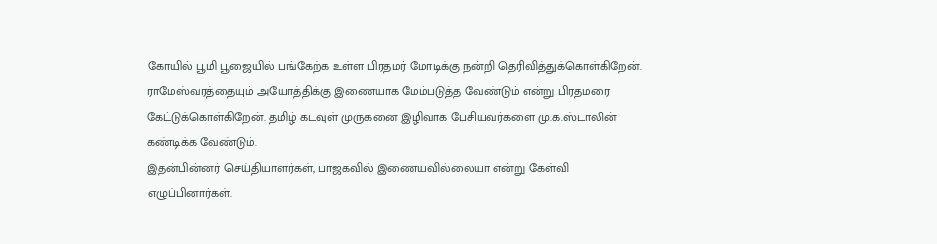கோயில் பூமி பூஜையில் பங்கேற்க உள்ள பிரதமர் மோடிக்கு நன்றி தெரிவித்துக்கொள்கிறேன். ராமேஸ்வரத்தையும் அயோத்திக்கு இணையாக மேம்படுத்த வேண்டும் என்று பிரதமரை கேட்டுக்கொள்கிறேன். தமிழ் கடவுள் முருகனை இழிவாக பேசியவர்களை மு.க.ஸ்டாலின் கண்டிக்க வேண்டும்.
இதன்பின்னர் செய்தியாளர்கள், பாஜகவில் இணையவில்லையா என்று கேள்வி எழுப்பினார்கள்.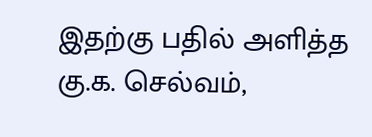இதற்கு பதில் அளித்த கு.க. செல்வம்,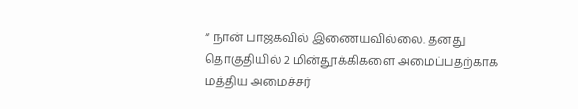“ நான் பாஜகவில் இணையவில்லை. தனது தொகுதியில் 2 மின்தூக்கிகளை அமைப்பதற்காக மத்திய அமைச்சர்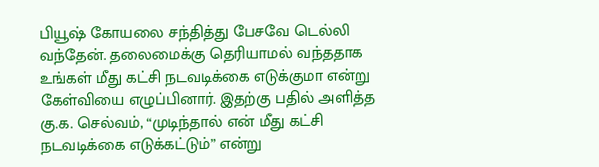பியூஷ் கோயலை சந்தித்து பேசவே டெல்லி வந்தேன். தலைமைக்கு தெரியாமல் வந்ததாக உங்கள் மீது கட்சி நடவடிக்கை எடுக்குமா என்று கேள்வியை எழுப்பினார். இதற்கு பதில் அளித்த கு.க. செல்வம், “முடிந்தால் என் மீது கட்சி நடவடிக்கை எடுக்கட்டும்” என்று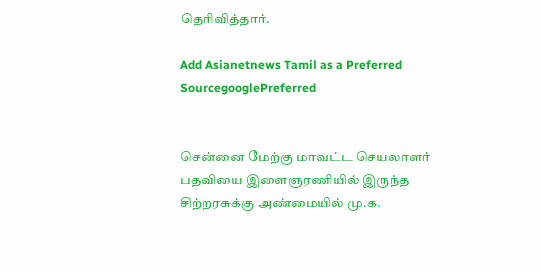தெரிவித்தார்.

Add Asianetnews Tamil as a Preferred SourcegooglePreferred


சென்னை மேற்கு மாவட்ட செயலாளர் பதவியை இளைஞரணியில் இருந்த சிற்றரசுக்கு அண்மையில் மு.க.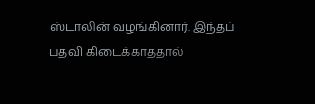ஸ்டாலின் வழங்கினார். இந்தப் பதவி கிடைக்காததால்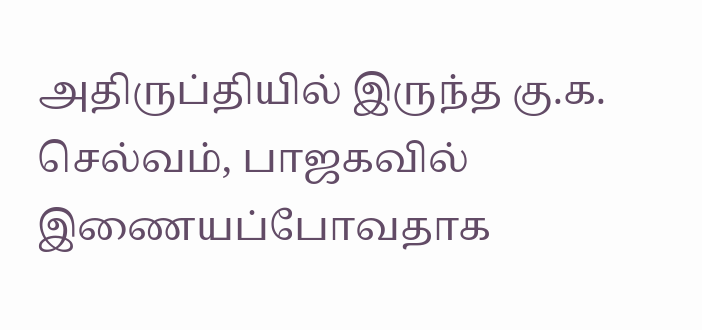அதிருப்தியில் இருந்த கு.க. செல்வம், பாஜகவில் இணையப்போவதாக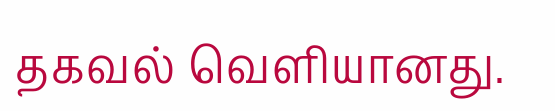தகவல் வெளியானது.